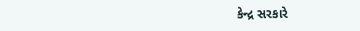કેન્દ્ર સરકારે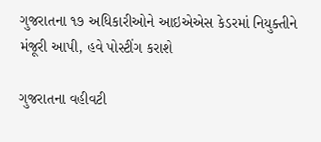ગુજરાતના ૧૭ અધિકારીઓને આઇએએસ કેડરમાં નિયુક્તીને મંજૂરી આપી, હવે પોસ્ટીંગ કરાશે

ગુજરાતના વહીવટી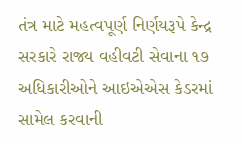તંત્ર માટે મહત્વપૂર્ણ નિર્ણયરૂપે કેન્દ્ર સરકારે રાજ્ય વહીવટી સેવાના ૧૭ અધિકારીઓને આઇએએસ કેડરમાં સામેલ કરવાની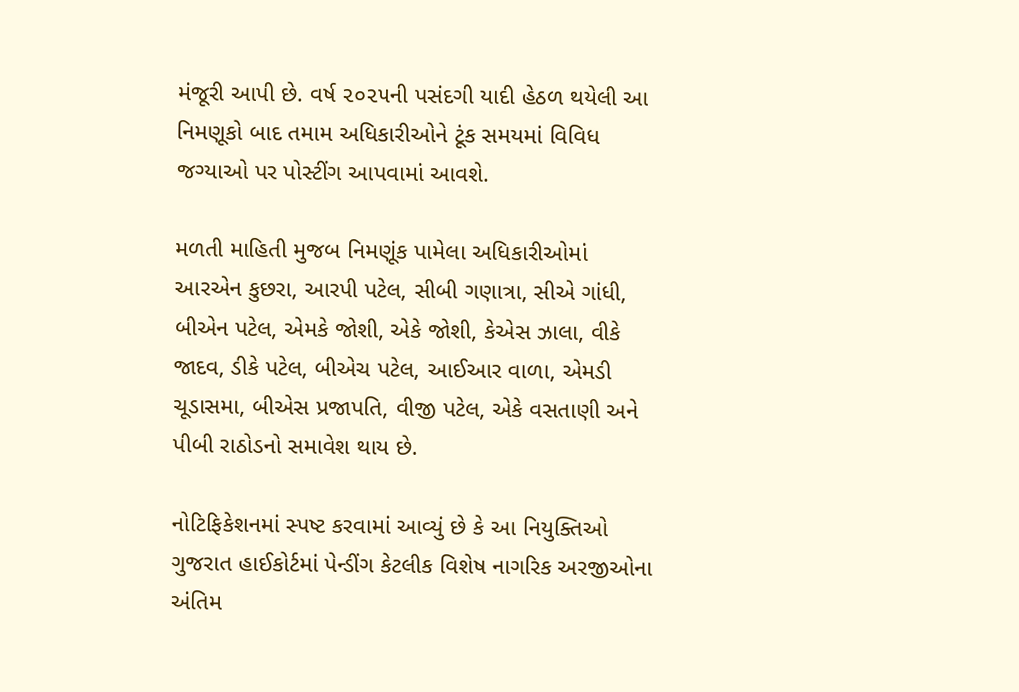મંજૂરી આપી છે. વર્ષ ૨૦૨૫ની પસંદગી યાદી હેઠળ થયેલી આ નિમણૂકો બાદ તમામ અધિકારીઓને ટૂંક સમયમાં વિવિધ જગ્યાઓ પર પોસ્ટીંગ આપવામાં આવશે.

મળતી માહિતી મુજબ નિમણૂંક પામેલા અધિકારીઓમાં આરએન કુછરા, આરપી પટેલ, સીબી ગણાત્રા, સીએ ગાંધી, બીએન પટેલ, એમકે જોશી, એકે જોશી, કેએસ ઝાલા, વીકે જાદવ, ડીકે પટેલ, બીએચ પટેલ, આઈઆર વાળા, એમડી ચૂડાસમા, બીએસ પ્રજાપતિ, વીજી પટેલ, એકે વસતાણી અને પીબી રાઠોડનો સમાવેશ થાય છે.

નોટિફિકેશનમાં સ્પષ્ટ કરવામાં આવ્યું છે કે આ નિયુક્તિઓ ગુજરાત હાઈકોર્ટમાં પેન્ડીંગ કેટલીક વિશેષ નાગરિક અરજીઓના અંતિમ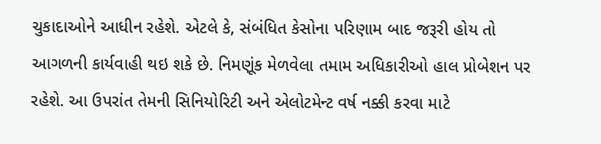ચુકાદાઓને આધીન રહેશે. એટલે કે, સંબંધિત કેસોના પરિણામ બાદ જરૂરી હોય તો આગળની કાર્યવાહી થઇ શકે છે. નિમણૂંક મેળવેલા તમામ અધિકારીઓ હાલ પ્રોબેશન પર રહેશે. આ ઉપરાંત તેમની સિનિયોરિટી અને એલોટમેન્ટ વર્ષ નક્કી કરવા માટે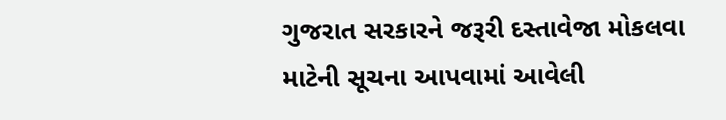ગુજરાત સરકારને જરૂરી દસ્તાવેજા મોકલવા માટેની સૂચના આપવામાં આવેલી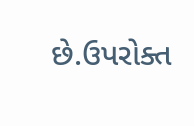છે.ઉપરોક્ત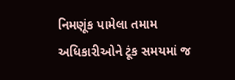નિમણૂંક પામેલા તમામ અધિકારીઓને ટૂંક સમયમાં જ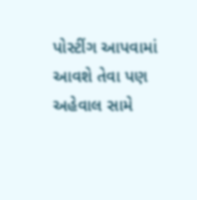પોસ્ટીંગ આપવામાં આવશે તેવા પણ અહેવાલ સામે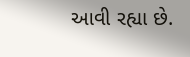આવી રહ્યા છે.